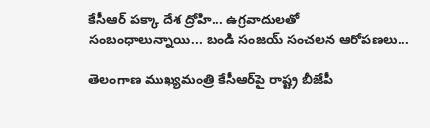కేసీఆర్ పక్కా దేశ ద్రోహి... ఉగ్రవాదులతో సంబంధాలున్నాయి... బండి సంజయ్ సంచలన ఆరోపణలు...

తెలంగాణ ముఖ్యమంత్రి కేసీఆర్‌పై రాష్ట్ర బీజేపీ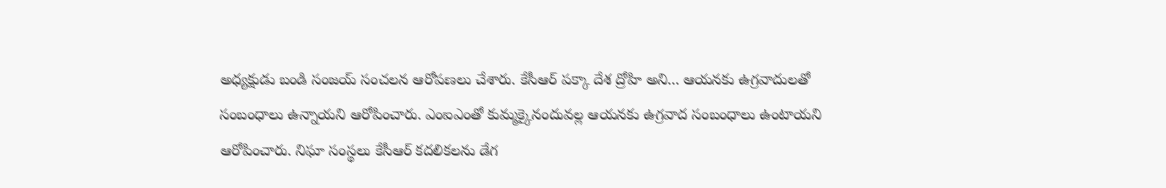అధ్యక్షుడు బండి సంజయ్ సంచలన ఆరోపణలు చేశారు. కేసీఆర్ పక్కా దేశ ద్రోహి అని... ఆయనకు ఉగ్రవాదులతో సంబంధాలు ఉన్నాయని ఆరోపించారు. ఎంఐఎంతో కుమ్మక్కైనందువల్ల ఆయనకు ఉగ్రవాద సంబంధాలు ఉంటాయని ఆరోపించారు. నిఘా సంస్థలు కేసీఆర్ కదలికలను డేగ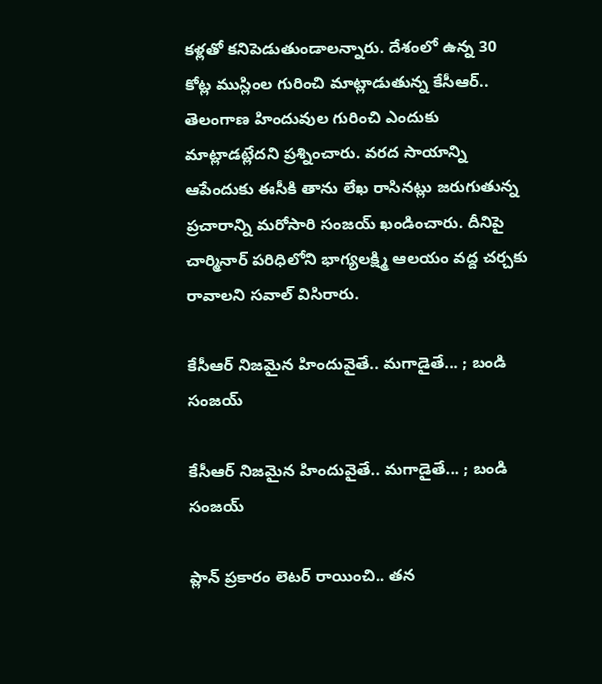కళ్లతో కనిపెడుతుండాలన్నారు. దేశంలో ఉన్న 30 కోట్ల ముస్లింల గురించి మాట్లాడుతున్న కేసీఆర్.. తెలంగాణ హిందువుల గురించి ఎందుకు మాట్లాడట్లేదని ప్రశ్నించారు. వరద సాయాన్ని ఆపేందుకు ఈసీకి తాను లేఖ రాసినట్లు జరుగుతున్న ప్రచారాన్ని మరోసారి సంజయ్ ఖండించారు. దీనిపై చార్మినార్ పరిధిలోని భాగ్యలక్ష్మి ఆలయం వద్ద చర్చకు రావాలని సవాల్ విసిరారు.

కేసీఆర్ నిజమైన హిందువైతే.. మగాడైతే... ; బండి సంజయ్

కేసీఆర్ నిజమైన హిందువైతే.. మగాడైతే... ; బండి సంజయ్

ప్లాన్ ప్రకారం లెటర్ రాయించి.. తన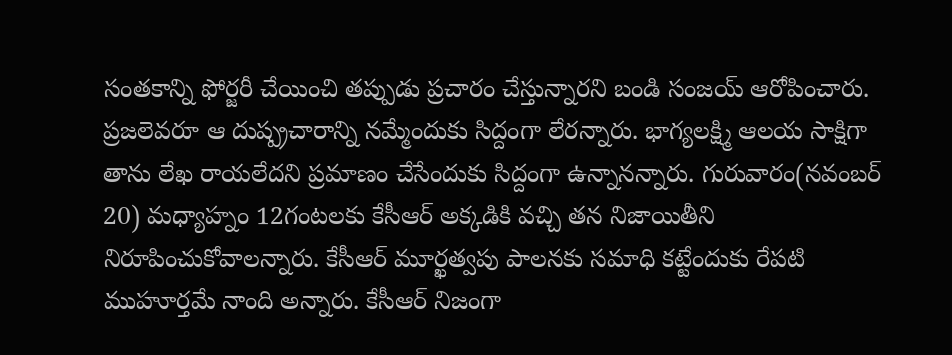సంతకాన్ని ఫోర్జరీ చేయించి తప్పుడు ప్రచారం చేస్తున్నారని బండి సంజయ్ ఆరోపించారు. ప్రజలెవరూ ఆ దుష్ప్రచారాన్ని నమ్మేందుకు సిద్దంగా లేరన్నారు. భాగ్యలక్ష్మి ఆలయ సాక్షిగా తాను లేఖ రాయలేదని ప్రమాణం చేసేందుకు సిద్దంగా ఉన్నానన్నారు. గురువారం(నవంబర్ 20) మధ్యాహ్నం 12గంటలకు కేసీఆర్ అక్కడికి వచ్చి తన నిజాయితీని నిరూపించుకోవాలన్నారు. కేసీఆర్ మూర్ఖత్వపు పాలనకు సమాధి కట్టేందుకు రేపటి ముహూర్తమే నాంది అన్నారు. కేసీఆర్ నిజంగా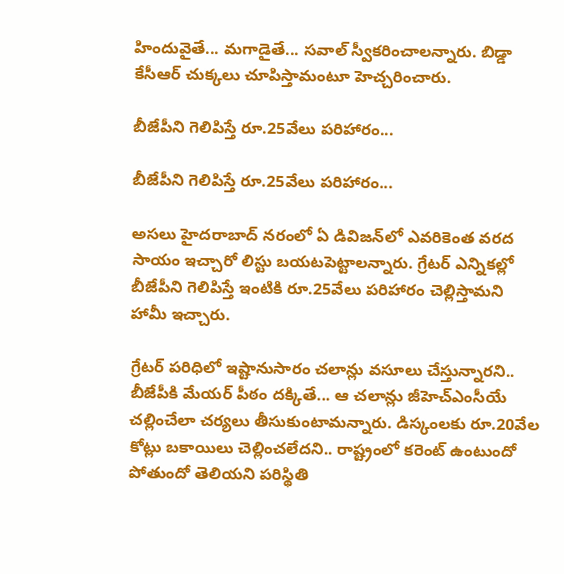హిందువైతే... మగాడైతే... సవాల్ స్వీకరించాలన్నారు. బిడ్డా కేసీఆర్ చుక్కలు చూపిస్తామంటూ హెచ్చరించారు.

బీజేపీని గెలిపిస్తే రూ.25వేలు పరిహారం...

బీజేపీని గెలిపిస్తే రూ.25వేలు పరిహారం...

అసలు హైదరాబాద్‌ నరంలో ఏ డివిజన్‌లో ఎవరికెంత వరద సాయం ఇచ్చారో లిస్టు బయటపెట్టాలన్నారు. గ్రేటర్ ఎన్నికల్లో బీజేపీని గెలిపిస్తే ఇంటికి రూ.25వేలు పరిహారం చెల్లిస్తామని హామీ ఇచ్చారు.

గ్రేటర్ పరిధిలో ఇష్టానుసారం చలాన్లు వసూలు చేస్తున్నారని.. బీజేపీకి మేయర్ పీఠం దక్కితే... ఆ చలాన్లు జీహెచ్ఎంసీయే చల్లించేలా చర్యలు తీసుకుంటామన్నారు. డిస్కంలకు రూ.20వేల కోట్లు బకాయిలు చెల్లించలేదని.. రాష్ట్రంలో కరెంట్ ఉంటుందో పోతుందో తెలియని పరిస్థితి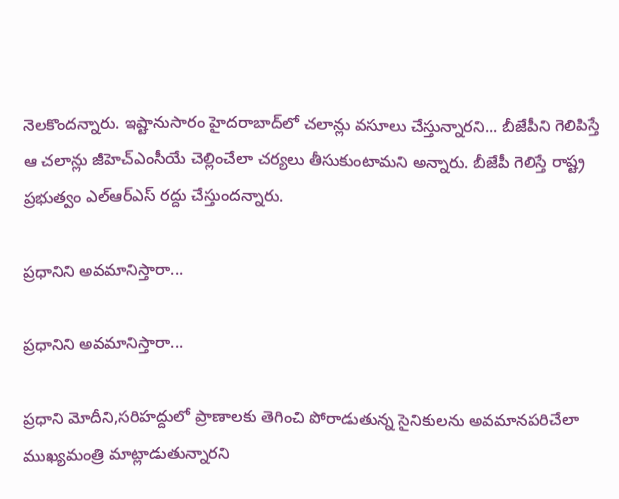నెలకొందన్నారు. ఇష్టానుసారం హైదరాబాద్‌లో చలాన్లు వసూలు చేస్తున్నారని... బీజేపీని గెలిపిస్తే ఆ చలాన్లు జీహెచ్ఎంసీయే చెల్లించేలా చర్యలు తీసుకుంటామని అన్నారు. బీజేపీ గెలిస్తే రాష్ట్ర ప్రభుత్వం ఎల్ఆర్ఎస్ రద్దు చేస్తుందన్నారు.

ప్రధానిని అవమానిస్తారా...

ప్రధానిని అవమానిస్తారా...

ప్రధాని మోదీని,సరిహద్దులో ప్రాణాలకు తెగించి పోరాడుతున్న సైనికులను అవమానపరిచేలా ముఖ్యమంత్రి మాట్లాడుతున్నారని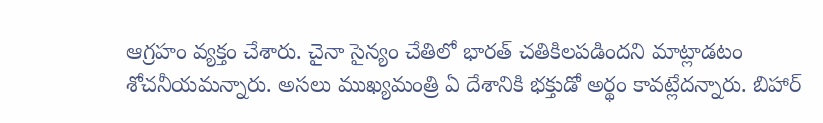ఆగ్రహం వ్యక్తం చేశారు. చైనా సైన్యం చేతిలో భారత్ చతికిలపడిందని మాట్లాడటం శోచనీయమన్నారు. అసలు ముఖ్యమంత్రి ఏ దేశానికి భక్తుడో అర్థం కావట్లేదన్నారు. బిహార్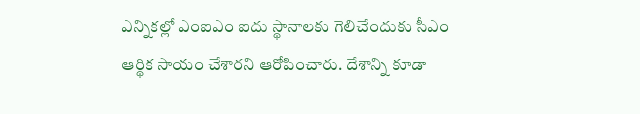ఎన్నికల్లో ఎంఐఎం ఐదు స్థానాలకు గెలిచేందుకు సీఎం ఆర్థిక సాయం చేశారని ఆరోపించారు. దేశాన్ని కూడా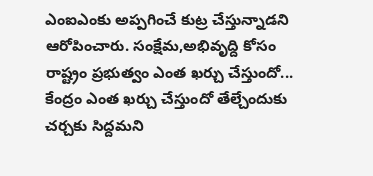ఎంఐఎంకు అప్పగించే కుట్ర చేస్తున్నాడని ఆరోపించారు. సంక్షేమ,అభివృద్ది కోసం రాష్ట్రం ప్రభుత్వం ఎంత ఖర్చు చేస్తుందో... కేంద్రం ఎంత ఖర్చు చేస్తుందో తేల్చేందుకు చర్చకు సిద్దమని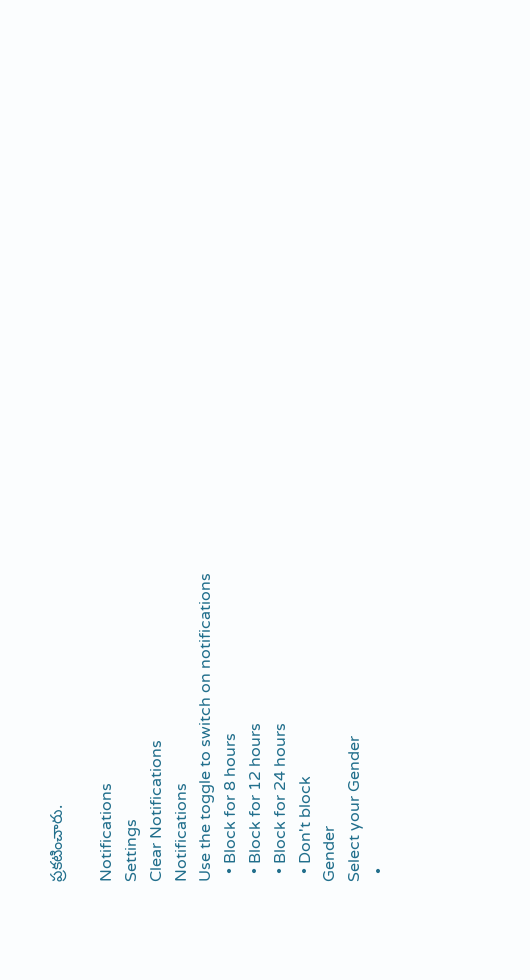ప్రకటించారు.

Notifications
Settings
Clear Notifications
Notifications
Use the toggle to switch on notifications
  • Block for 8 hours
  • Block for 12 hours
  • Block for 24 hours
  • Don't block
Gender
Select your Gender
  •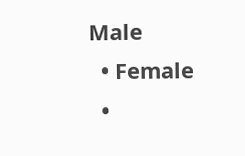Male
  • Female
  •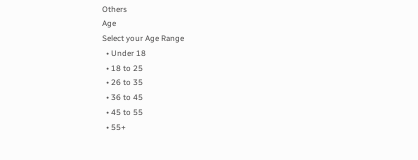Others
Age
Select your Age Range
  • Under 18
  • 18 to 25
  • 26 to 35
  • 36 to 45
  • 45 to 55
  • 55+